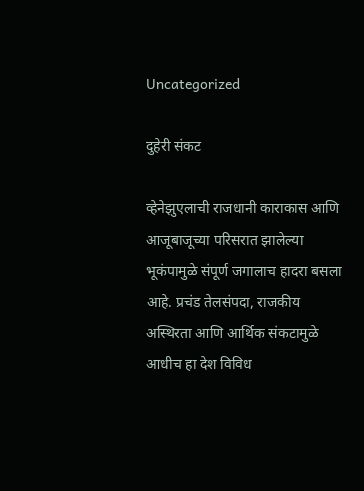Uncategorized

दुहेरी संकट

व्हेनेझुएलाची राजधानी काराकास आणि आजूबाजूच्या परिसरात झालेल्या भूकंपामुळे संपूर्ण जगालाच हादरा बसला आहे. प्रचंड तेलसंपदा, राजकीय अस्थिरता आणि आर्थिक संकटामुळे आधीच हा देश विविध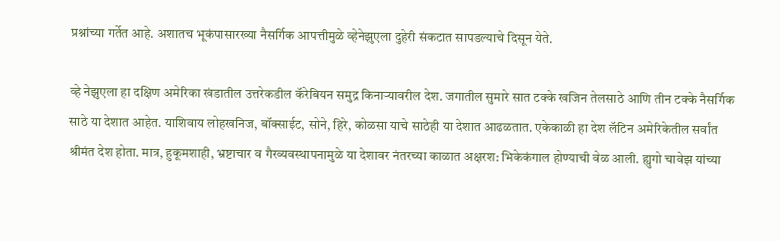प्रश्नांच्या गर्तेत आहे. अशातच भूकंपासारख्या नैसर्गिक आपत्तीमुळे व्हेनेझुएला दुहेरी संकटात सापडल्याचे दिसून येते.

व्हे नेझुएला हा दक्षिण अमेरिका खंडातील उत्तरेकडील कॅरेबियन समुद्र किनाऱ्यावरील देश. जगातील सुमारे सात टक्के खजिन तेलसाठे आणि तीन टक्के नैसर्गिक साठे या देशात आहेत. याशिवाय लोहखनिज, बॉक्साईट, सोने, हिरे, कोळसा याचे साठेही या देशात आढळतात. एकेकाळी हा देश लॅटिन अमेरिकेतील सर्वांत श्रीमंत देश होता. मात्र, हुकूमशाही, भ्रष्टाचार व गैरव्यवस्थापनामुळे या देशावर नंतरच्या काळात अक्षरश: भिकेकंगाल होण्याची वेळ आली. ह्युगो चावेझ यांच्या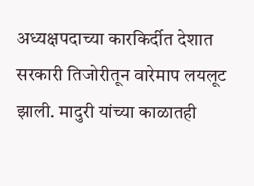अध्यक्षपदाच्या कारकिर्दीत देशात सरकारी तिजोरीतून वारेमाप लयलूट झाली. मादुरी यांच्या काळातही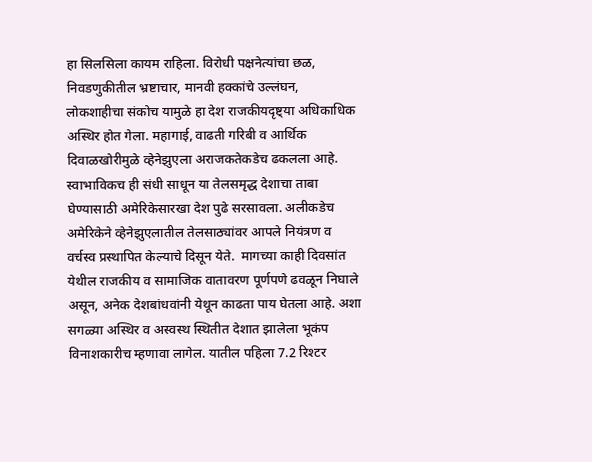हा सिलसिला कायम राहिला. विरोधी पक्षनेत्यांचा छळ, निवडणुकीतील भ्रष्टाचार, मानवी हक्कांचे उल्लंघन, लोकशाहीचा संकोच यामुळे हा देश राजकीयदृष्ट्या अधिकाधिक अस्थिर होत गेला. महागाई, वाढती गरिबी व आर्थिक दिवाळखोरीमुळे व्हेनेझुएला अराजकतेकडेच ढकलला आहे. स्वाभाविकच ही संधी साधून या तेलसमृद्ध देशाचा ताबा घेण्यासाठी अमेरिकेसारखा देश पुढे सरसावला. अलीकडेच अमेरिकेने व्हेनेझुएलातील तेलसाठ्यांवर आपले नियंत्रण व वर्चस्व प्रस्थापित केल्याचे दिसून येते.  मागच्या काही दिवसांत येथील राजकीय व सामाजिक वातावरण पूर्णपणे ढवळून निघाले असून, अनेक देशबांधवांनी येथून काढता पाय घेतला आहे. अशा सगळ्या अस्थिर व अस्वस्थ स्थितीत देशात झालेला भूकंप विनाशकारीच म्हणावा लागेल. यातील पहिला 7.2 रिश्टर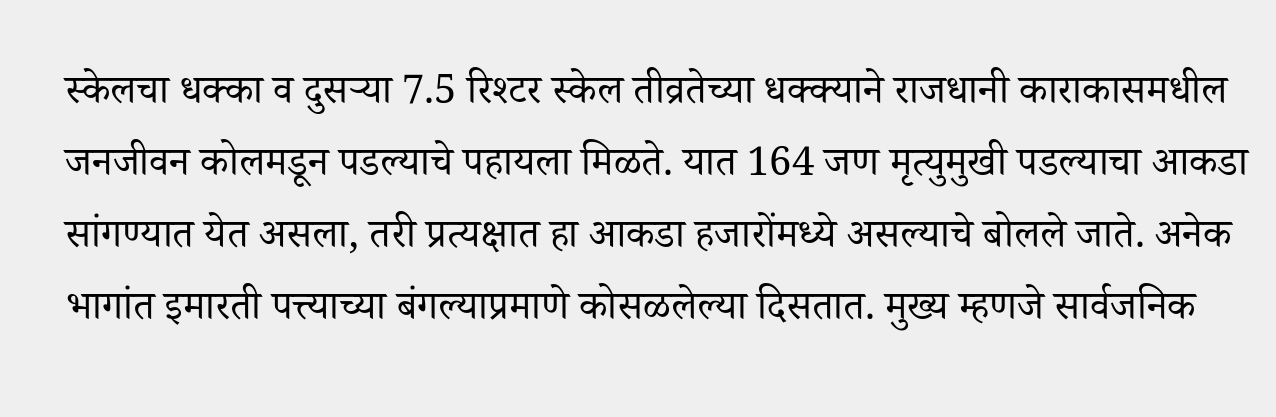स्केलचा धक्का व दुसऱ्या 7.5 रिश्टर स्केल तीव्रतेच्या धक्क्याने राजधानी काराकासमधील जनजीवन कोलमडून पडल्याचे पहायला मिळते. यात 164 जण मृत्युमुखी पडल्याचा आकडा सांगण्यात येत असला, तरी प्रत्यक्षात हा आकडा हजारोंमध्ये असल्याचे बोलले जाते. अनेक भागांत इमारती पत्त्याच्या बंगल्याप्रमाणे कोसळलेल्या दिसतात. मुख्य म्हणजे सार्वजनिक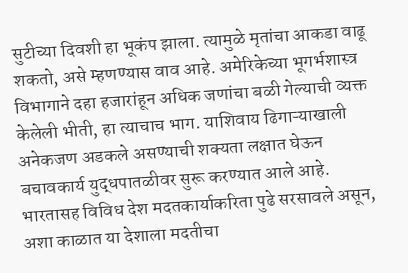सुटीच्या दिवशी हा भूकंप झाला. त्यामुळे मृतांचा आकडा वाढू शकतो, असे म्हणण्यास वाव आहे. अमेरिकेच्या भूगर्भशास्त्र विभागाने दहा हजारांहून अधिक जणांचा बळी गेल्याची व्यक्त केलेली भीती, हा त्याचाच भाग. याशिवाय ढिगाऱ्याखाली अनेकजण अडकले असण्याची शक्यता लक्षात घेऊन बचावकार्य युद्धपातळीवर सुरू करण्यात आले आहे. भारतासह विविध देश मदतकार्याकरिता पुढे सरसावले असून, अशा काळात या देशाला मदतीचा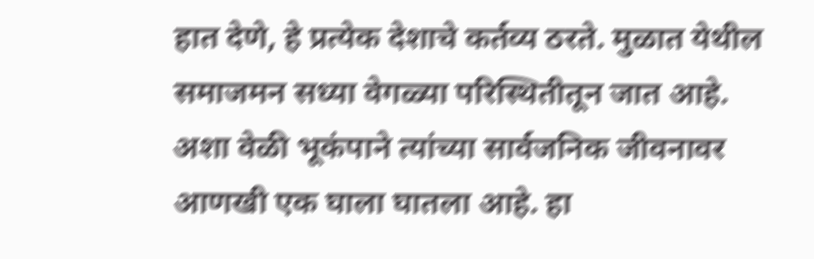हात देणे, हे प्रत्येक देशाचे कर्तव्य ठरते. मुळात येथील समाजमन सध्या वेगळ्या परिस्थितीतून जात आहे. अशा वेळी भूकंपाने त्यांच्या सार्वजनिक जीवनावर आणखी एक घाला घातला आहे. हा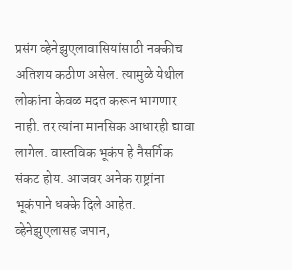प्रसंग व्हेनेझुएलावासियांसाठी नक्कीच अतिशय कठीण असेल. त्यामुळे येथील लोकांना केवळ मदत करून भागणार नाही. तर त्यांना मानसिक आधारही द्यावा लागेल. वास्तविक भूकंप हे नैसर्गिक संकट होय. आजवर अनेक राष्ट्रांना भूकंपाने धक्के दिले आहेत. व्हेनेझुएलासह जपान,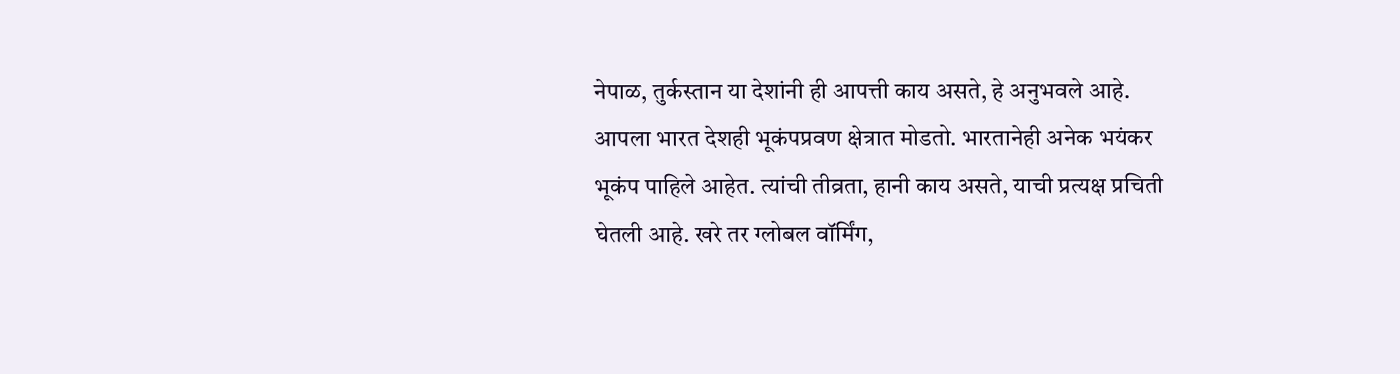नेपाळ, तुर्कस्तान या देशांनी ही आपत्ती काय असते, हे अनुभवले आहे. आपला भारत देशही भूकंपप्रवण क्षेत्रात मोडतो. भारतानेही अनेक भयंकर भूकंप पाहिले आहेत. त्यांची तीव्रता, हानी काय असते, याची प्रत्यक्ष प्रचिती घेतली आहे. खरे तर ग्लोबल वॉर्मिंग,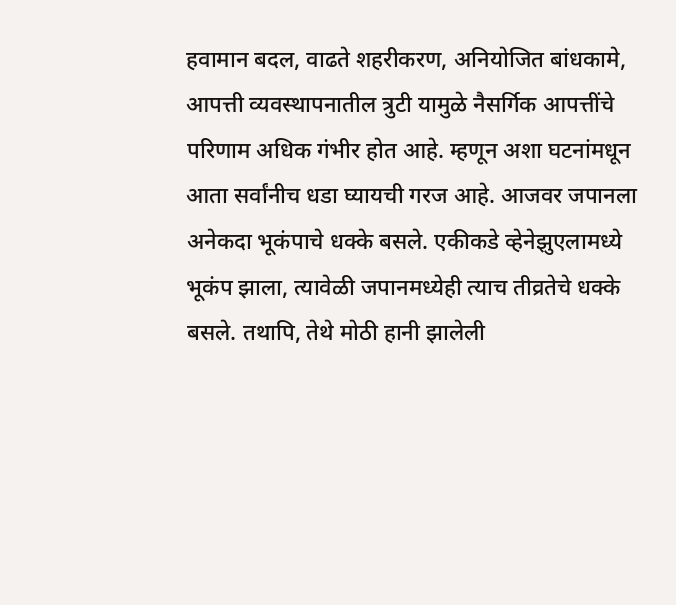हवामान बदल, वाढते शहरीकरण, अनियोजित बांधकामे, आपत्ती व्यवस्थापनातील त्रुटी यामुळे नैसर्गिक आपत्तींचे परिणाम अधिक गंभीर होत आहे. म्हणून अशा घटनांमधून आता सर्वांनीच धडा घ्यायची गरज आहे. आजवर जपानला अनेकदा भूकंपाचे धक्के बसले. एकीकडे व्हेनेझुएलामध्ये भूकंप झाला, त्यावेळी जपानमध्येही त्याच तीव्रतेचे धक्के बसले. तथापि, तेथे मोठी हानी झालेली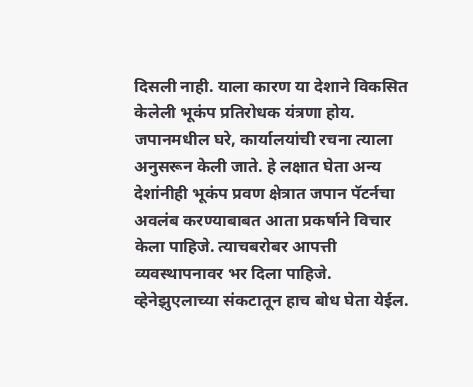दिसली नाही. याला कारण या देशाने विकसित केलेली भूकंप प्रतिरोधक यंत्रणा होय. जपानमधील घरे, कार्यालयांची रचना त्याला अनुसरून केली जाते. हे लक्षात घेता अन्य देशांनीही भूकंप प्रवण क्षेत्रात जपान पॅटर्नचा अवलंब करण्याबाबत आता प्रकर्षाने विचार केला पाहिजे. त्याचबरोबर आपत्ती व्यवस्थापनावर भर दिला पाहिजे. व्हेनेझुएलाच्या संकटातून हाच बोध घेता येईल.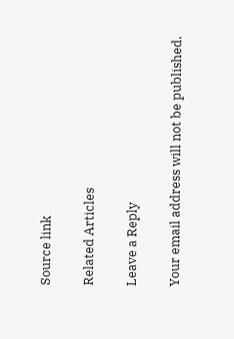Source link

Related Articles

Leave a Reply

Your email address will not be published.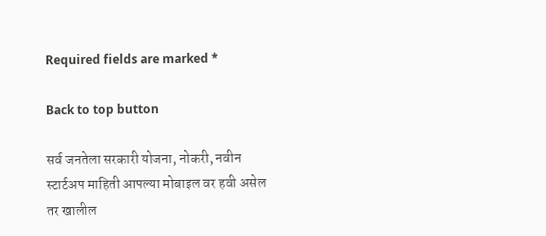Required fields are marked *

Back to top button

सर्व जनतेला सरकारी योजना, नोकरी, नवीन स्टार्टअप माहिती आपल्या मोबाइल वर हवी असेल तर खालील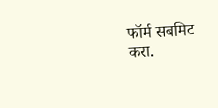फॉर्म सबमिट करा.